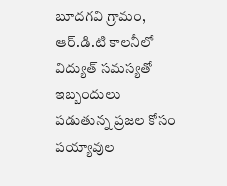బూదగవి గ్రామం, ఆర్.డి.టి కాలనీలో విద్యుత్ సమస్యతో ఇబ్బందులు పడుతున్న ప్రజల కోసం పయ్యావుల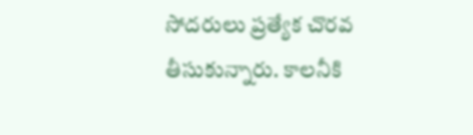సోదరులు ప్రత్యేక చొరవ తీసుకున్నారు. కాలనీకి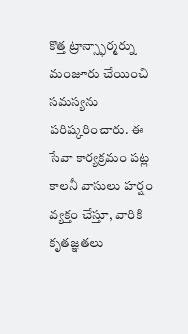కొత్త ట్రాన్స్ఫార్మర్ను మంజూరు చేయించి సమస్యను పరిష్కరించారు. ఈ సేవా కార్యక్రమం పట్ల కాలనీ వాసులు హర్షం వ్యక్తం చేస్తూ, వారికి కృతజ్ఞతలు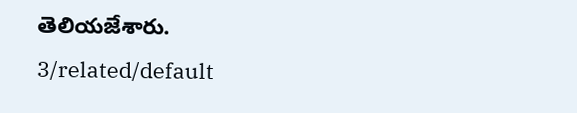తెలియజేశారు.
3/related/default